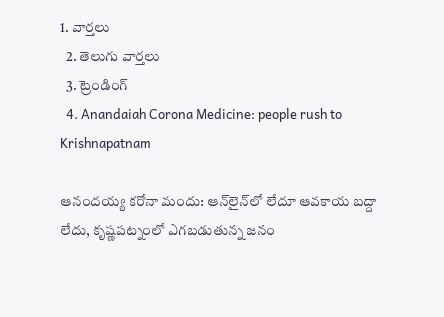1. వార్తలు
  2. తెలుగు వార్తలు
  3. ట్రెండింగ్
  4. Anandaiah Corona Medicine: people rush to Krishnapatnam

ఆనందయ్య కరోనా మందు: ఆన్‌లైన్‌లో లేదూ ఆవకాయ బద్దా లేదు, కృష్ణపట్నంలో ఎగబడుతున్న జనం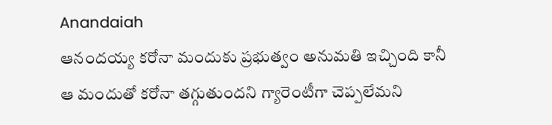Anandaiah
ఆనందయ్య కరోనా మందుకు ప్రభుత్వం అనుమతి ఇచ్చింది కానీ ఆ మందుతో కరోనా తగ్గుతుందని గ్యారెంటీగా చెప్పలేమని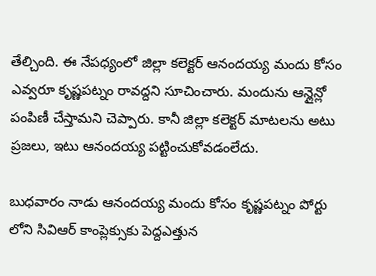తేల్చింది. ఈ నేపధ్యంలో జిల్లా కలెక్టర్ ఆనందయ్య మందు కోసం ఎవ్వరూ కృష్ణపట్నం రావద్దని సూచించారు. మందును ఆన్లైన్లో పంపిణీ చేస్తామని చెప్పారు. కానీ జిల్లా కలెక్టర్ మాటలను అటు ప్రజలు, ఇటు ఆనందయ్య పట్టించుకోవడంలేదు.

బుధవారం నాడు ఆనందయ్య మందు కోసం కృష్ణపట్నం పోర్టు లోని సివిఆర్ కాంప్లెక్సుకు పెద్దఎత్తున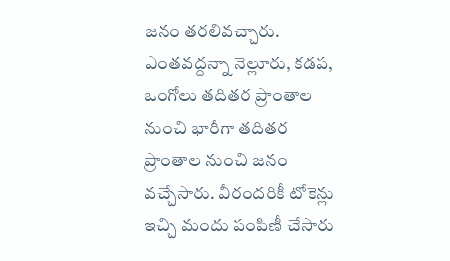జనం తరలివచ్చారు. ఎంతవద్దన్నా నెల్లూరు, కడప, ఒంగోలు తదితర ప్రాంతాల నుంచి భారీగా తదితర ప్రాంతాల నుంచి జనం వచ్చేసారు. వీరందరికీ టోకెన్లు ఇచ్చి మందు పంపిణీ చేసారు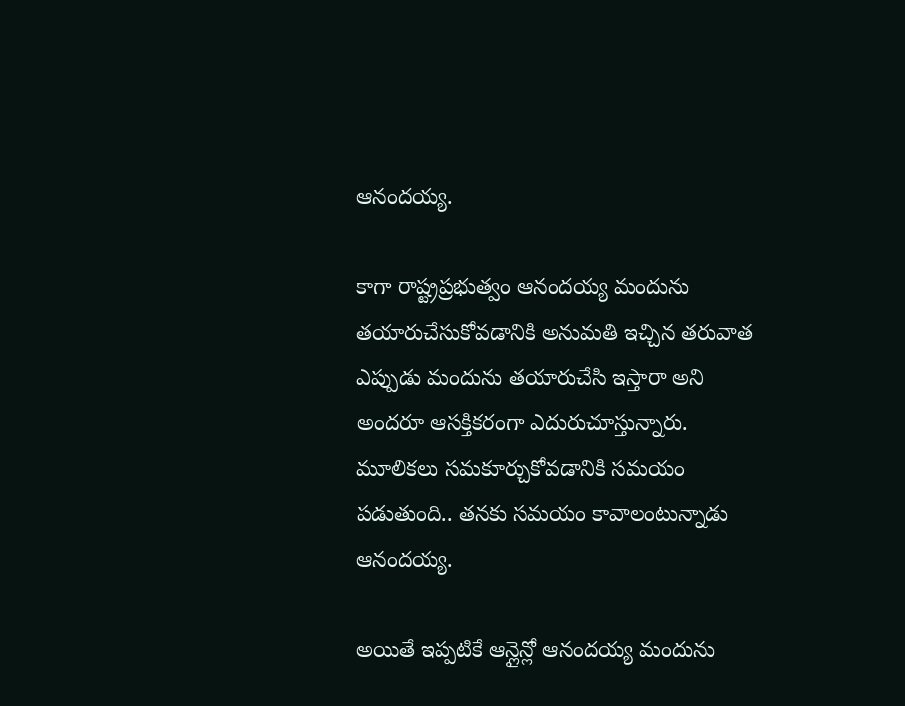ఆనందయ్య.

కాగా రాష్ట్రప్రభుత్వం ఆనందయ్య మందును తయారుచేసుకోవడానికి అనుమతి ఇచ్చిన తరువాత ఎప్పుడు మందును తయారుచేసి ఇస్తారా అని అందరూ ఆసక్తికరంగా ఎదురుచూస్తున్నారు. మూలికలు సమకూర్చుకోవడానికి సమయం పడుతుంది.. తనకు సమయం కావాలంటున్నాడు ఆనందయ్య.

అయితే ఇప్పటికే ఆన్లైన్లో ఆనందయ్య మందును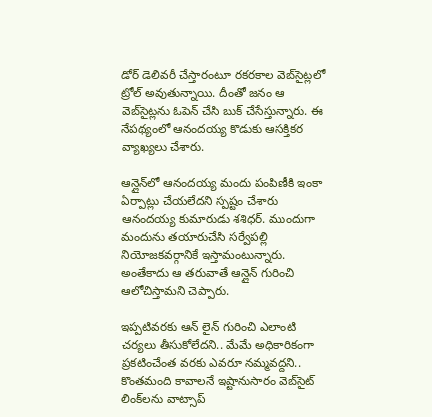డోర్ డెలివరీ చేస్తారంటూ రకరకాల వెబ్‌సైట్లలో ట్రోల్ అవుతున్నాయి. దీంతో జనం ఆ వెబ్‌సైట్లను ఓపెన్ చేసి బుక్ చేసేస్తున్నారు. ఈ నేపథ్యంలో ఆనందయ్య కొడుకు ఆసక్తికర వ్యాఖ్యలు చేశారు.

ఆన్లైన్‌లో ఆనందయ్య మందు పంపిణీకి ఇంకా ఏర్పాట్లు చేయలేదని స్పష్టం చేశారు ఆనందయ్య కుమారుడు శశిధర్. ముందుగా మందును తయారుచేసి సర్వేపల్లి నియోజకవర్గానికే ఇస్తామంటున్నారు. అంతేకాదు ఆ తరువాతే ఆన్లైన్ గురించి ఆలోచిస్తామని చెప్పారు.

ఇప్పటివరకు ఆన్ లైన్ గురించి ఎలాంటి చర్యలు తీసుకోలేదని.. మేమే అధికారికంగా ప్రకటించేంత వరకు ఎవరూ నమ్మవద్దని.. కొంతమంది కావాలనే ఇష్టానుసారం వెబ్‌సైట్ లింక్‌లను వాట్సాప్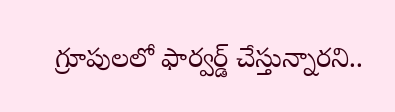గ్రూపులలో ఫార్వర్డ్ చేస్తున్నారని..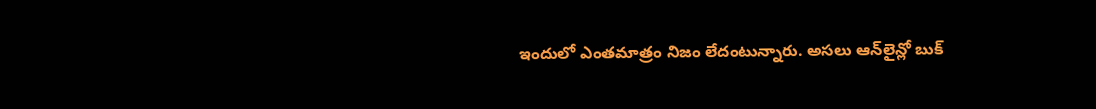ఇందులో ఎంతమాత్రం నిజం లేదంటున్నారు. అసలు ఆన్‌లైన్లో బుక్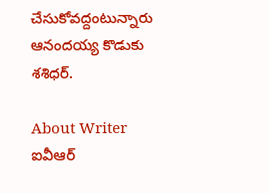చేసుకోవద్దంటున్నారు ఆనందయ్య కొడుకు శశిధర్.

About Writer
ఐవీఆర్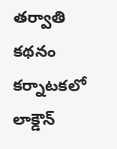తర్వాతి కథనం
కర్నాటకలో లాక్డౌన్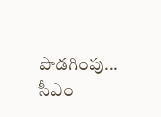పొడగింపు... సీఎం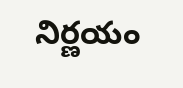నిర్ణయం